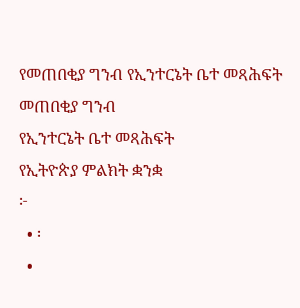የመጠበቂያ ግንብ የኢንተርኔት ቤተ መጻሕፍት
መጠበቂያ ግንብ
የኢንተርኔት ቤተ መጻሕፍት
የኢትዮጵያ ምልክት ቋንቋ
፦
  • ፡
  •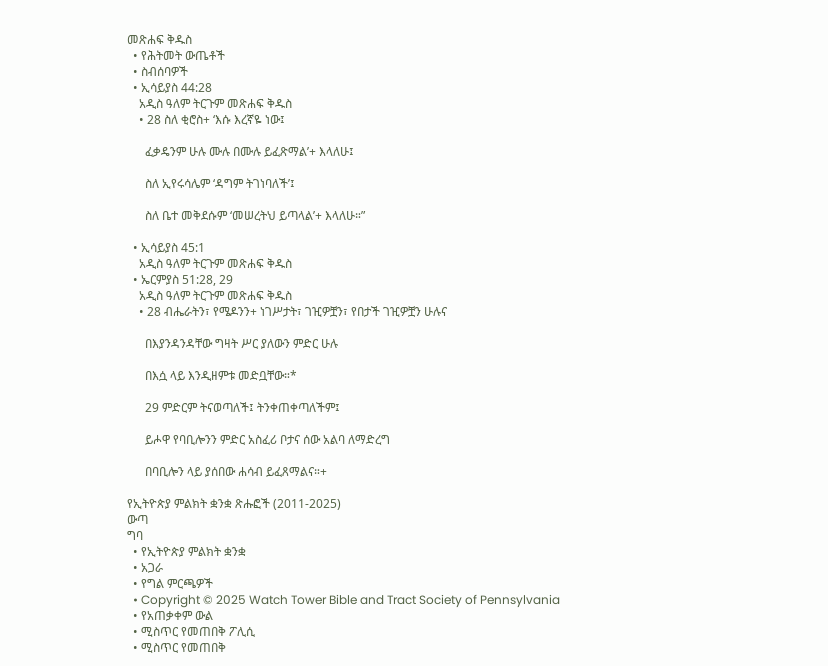መጽሐፍ ቅዱስ
  • የሕትመት ውጤቶች
  • ስብሰባዎች
  • ኢሳይያስ 44:28
    አዲስ ዓለም ትርጉም መጽሐፍ ቅዱስ
    • 28 ስለ ቂሮስ+ ‘እሱ እረኛዬ ነው፤

      ፈቃዴንም ሁሉ ሙሉ በሙሉ ይፈጽማል’+ እላለሁ፤

      ስለ ኢየሩሳሌም ‘ዳግም ትገነባለች’፤

      ስለ ቤተ መቅደሱም ‘መሠረትህ ይጣላል’+ እላለሁ።”

  • ኢሳይያስ 45:1
    አዲስ ዓለም ትርጉም መጽሐፍ ቅዱስ
  • ኤርምያስ 51:28, 29
    አዲስ ዓለም ትርጉም መጽሐፍ ቅዱስ
    • 28 ብሔራትን፣ የሜዶንን+ ነገሥታት፣ ገዢዎቿን፣ የበታች ገዢዎቿን ሁሉና

      በእያንዳንዳቸው ግዛት ሥር ያለውን ምድር ሁሉ

      በእሷ ላይ እንዲዘምቱ መድቧቸው።*

      29 ምድርም ትናወጣለች፤ ትንቀጠቀጣለችም፤

      ይሖዋ የባቢሎንን ምድር አስፈሪ ቦታና ሰው አልባ ለማድረግ

      በባቢሎን ላይ ያሰበው ሐሳብ ይፈጸማልና።+

የኢትዮጵያ ምልክት ቋንቋ ጽሑፎች (2011-2025)
ውጣ
ግባ
  • የኢትዮጵያ ምልክት ቋንቋ
  • አጋራ
  • የግል ምርጫዎች
  • Copyright © 2025 Watch Tower Bible and Tract Society of Pennsylvania
  • የአጠቃቀም ውል
  • ሚስጥር የመጠበቅ ፖሊሲ
  • ሚስጥር የመጠበቅ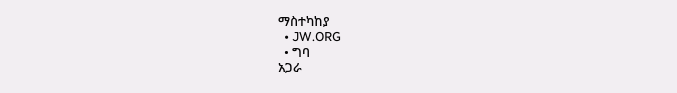ማስተካከያ
  • JW.ORG
  • ግባ
አጋራ